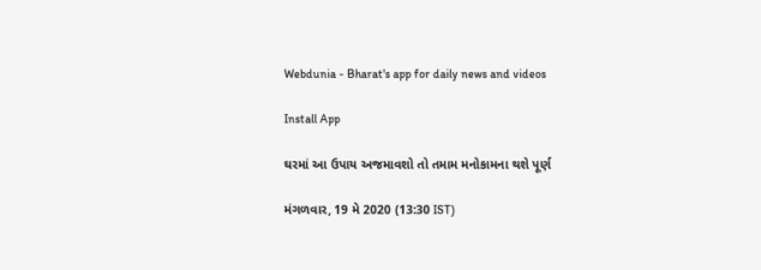Webdunia - Bharat's app for daily news and videos

Install App

ઘરમાં આ ઉપાય અજમાવશો તો તમામ મનોકામના થશે પૂર્ણ

મંગળવાર, 19 મે 2020 (13:30 IST)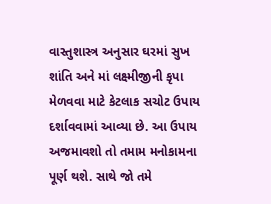વાસ્તુશાસ્ત્ર અનુસાર ઘરમાં સુખ શાંતિ અને માં લક્ષ્મીજીની કૃપા મેળવવા માટે કેટલાક સચોટ ઉપાય દર્શાવવામાં આવ્યા છે. આ ઉપાય અજમાવશો તો તમામ મનોકામના પૂર્ણ થશે. સાથે જો તમે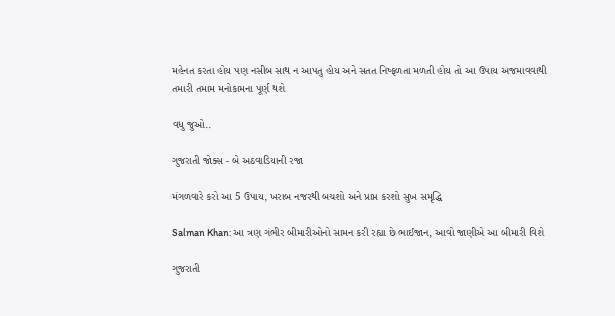મહેનત કરતા હોય પણ નસીબ સાથ ન આપતુ હોય અને સતત નિષ્ફળતા મળતી હોય તો આ ઉપાય અજમાવવાથી તમારી તમામ મનોકામના પૂર્ણ થશે

વધુ જુઓ..

ગુજરાતી જોક્સ - બે અઠવાડિયાની રજા

મંગળવારે કરો આ 5 ઉપાય, ખરાબ નજરથી બચશો અને પ્રાપ્ત કરશો સુખ સમૃદ્ધિ

Salman Khan: આ ત્રણ ગંભીર બીમારીઓનો સામન કરી રહ્યા છે ભાઈજાન, આવો જાણીએ આ બીમારી વિશે

ગુજરાતી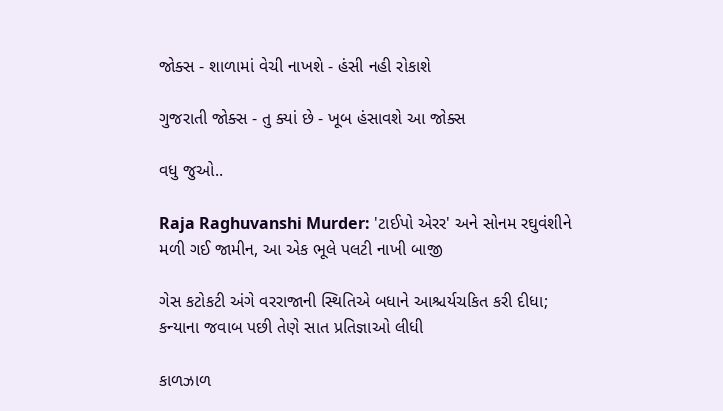જોક્સ - શાળામાં વેચી નાખશે - હંસી નહી રોકાશે

ગુજરાતી જોક્સ - તુ ક્યાં છે - ખૂબ હંસાવશે આ જોક્સ

વધુ જુઓ..

Raja Raghuvanshi Murder: 'ટાઈપો એરર' અને સોનમ રઘુવંશીને મળી ગઈ જામીન, આ એક ભૂલે પલટી નાખી બાજી

ગેસ કટોકટી અંગે વરરાજાની સ્થિતિએ બધાને આશ્ચર્યચકિત કરી દીધા; કન્યાના જવાબ પછી તેણે સાત પ્રતિજ્ઞાઓ લીધી

કાળઝાળ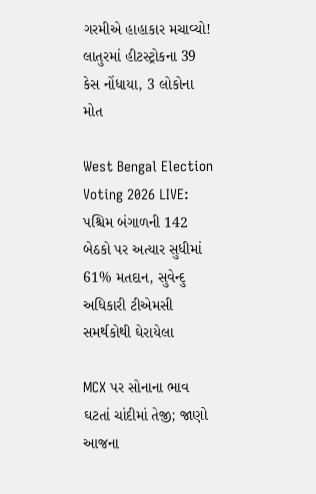ગરમીએ હાહાકાર મચાવ્યો! લાતુરમાં હીટસ્ટ્રોકના 39 કેસ નોંધાયા, 3 લોકોના મોત

West Bengal Election Voting 2026 LIVE: પશ્ચિમ બંગાળની 142 બેઠકો પર અત્યાર સુધીમાં 61% મતદાન, સુવેન્દુ અધિકારી ટીએમસી સમર્થકોથી ઘેરાયેલા

MCX પર સોનાના ભાવ ઘટતાં ચાંદીમાં તેજી; જાણો આજના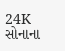24K સોનાના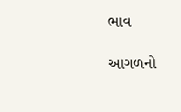ભાવ

આગળનો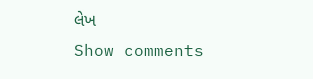લેખ
Show comments